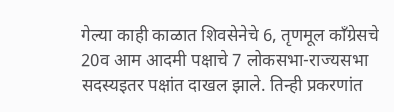गेल्या काही काळात शिवसेनेचे 6, तृणमूल काँग्रेसचे 20व आम आदमी पक्षाचे 7 लोकसभा-राज्यसभा सदस्यइतर पक्षांत दाखल झाले. तिन्ही प्रकरणांत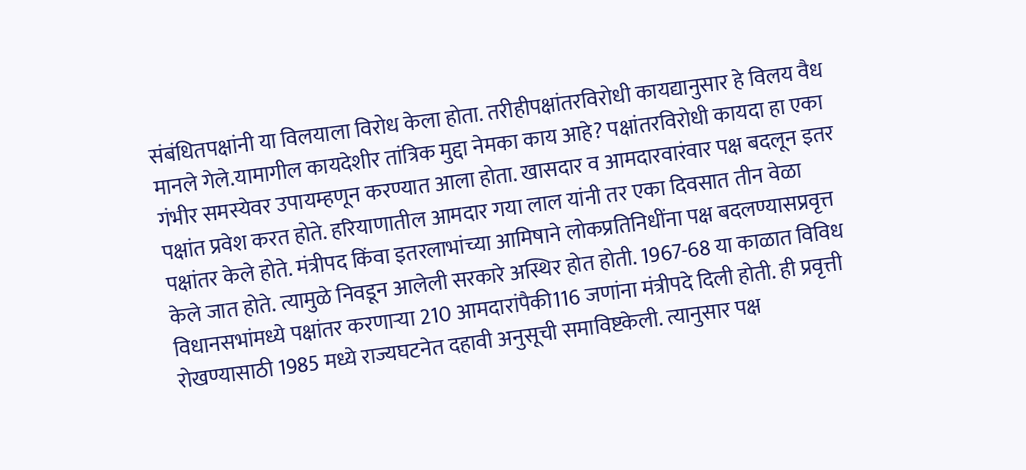संबंधितपक्षांनी या विलयाला विरोध केला होता. तरीहीपक्षांतरविरोधी कायद्यानुसार हे विलय वैध मानले गेले.यामागील कायदेशीर तांत्रिक मुद्दा नेमका काय आहे? पक्षांतरविरोधी कायदा हा एका गंभीर समस्येवर उपायम्हणून करण्यात आला होता. खासदार व आमदारवारंवार पक्ष बदलून इतर पक्षांत प्रवेश करत होते. हरियाणातील आमदार गया लाल यांनी तर एका दिवसात तीन वेळा पक्षांतर केले होते. मंत्रीपद किंवा इतरलाभांच्या आमिषाने लोकप्रतिनिधींना पक्ष बदलण्यासप्रवृत्त केले जात होते. त्यामुळे निवडून आलेली सरकारे अस्थिर होत होती. 1967-68 या काळात विविध विधानसभांमध्ये पक्षांतर करणाऱ्या 210 आमदारांपैकी116 जणांना मंत्रीपदे दिली होती. ही प्रवृत्ती रोखण्यासाठी 1985 मध्ये राज्यघटनेत दहावी अनुसूची समाविष्टकेली. त्यानुसार पक्ष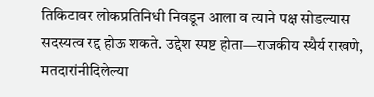तिकिटावर लोकप्रतिनिधी निवडून आला व त्याने पक्ष सोडल्यास सदस्यत्व रद्द होऊ शकते. उद्देश स्पष्ट होता—राजकीय स्थैर्य राखणे, मतदारांनीदिलेल्या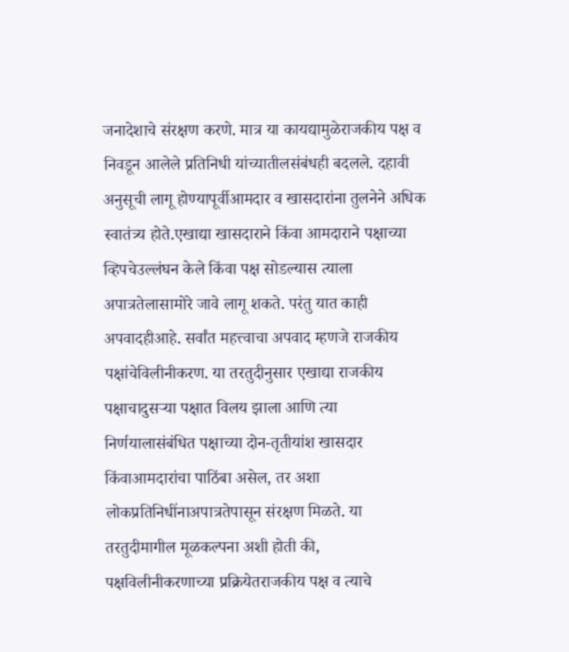जनादेशाचे संरक्षण करणे. मात्र या कायद्यामुळेराजकीय पक्ष व निवडून आलेले प्रतिनिधी यांच्यातीलसंबंधही बदलले. दहावी अनुसूची लागू होण्यापूर्वीआमदार व खासदारांना तुलनेने अधिक स्वातंत्र्य होते.एखाद्या खासदाराने किंवा आमदाराने पक्षाच्या व्हिपचेउल्लंघन केले किंवा पक्ष सोडल्यास त्याला अपात्रतेलासामोरे जावे लागू शकते. परंतु यात काही अपवादहीआहे. सर्वांत महत्त्वाचा अपवाद म्हणजे राजकीय पक्षांचेविलीनीकरण. या तरतुदीनुसार एखाद्या राजकीय पक्षाचादुसऱ्या पक्षात विलय झाला आणि त्या निर्णयालासंबंधित पक्षाच्या दोन-तृतीयांश खासदार किंवाआमदारांचा पाठिंबा असेल, तर अशा लोकप्रतिनिधींनाअपात्रतेपासून संरक्षण मिळते. या तरतुदीमागील मूळकल्पना अशी होती की, पक्षविलीनीकरणाच्या प्रक्रियेतराजकीय पक्ष व त्याचे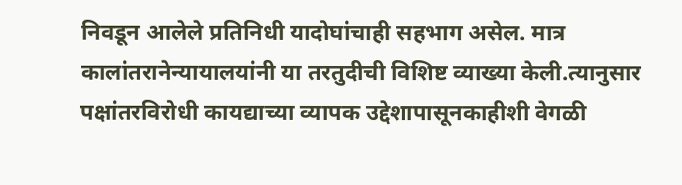निवडून आलेले प्रतिनिधी यादोघांचाही सहभाग असेल. मात्र कालांतरानेन्यायालयांनी या तरतुदीची विशिष्ट व्याख्या केली.त्यानुसार पक्षांतरविरोधी कायद्याच्या व्यापक उद्देशापासूनकाहीशी वेगळी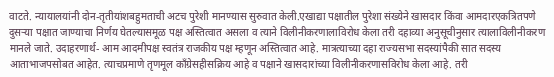वाटते. न्यायालयांनी दोन-तृतीयांशबहुमताची अटच पुरेशी मानण्यास सुरुवात केली.एखाद्या पक्षातील पुरेशा संख्येने खासदार किंवा आमदारएकत्रितपणे दुसऱ्या पक्षात जाण्याचा निर्णय घेतल्यासमूळ पक्ष अस्तित्वात असला व त्याने विलीनीकरणालाविरोध केला तरी दहाव्या अनुसूचीनुसार त्यालाविलीनीकरण मानले जाते. उदाहरणार्थ- आम आदमीपक्ष स्वतंत्र राजकीय पक्ष म्हणून अस्तित्वात आहे. मात्रत्याच्या दहा राज्यसभा सदस्यांपैकी सात सदस्य आताभाजपसोबत आहेत. त्याचप्रमाणे तृणमूल काँग्रेसहीसक्रिय आहे व पक्षाने खासदारांच्या विलीनीकरणासविरोध केला आहे. तरी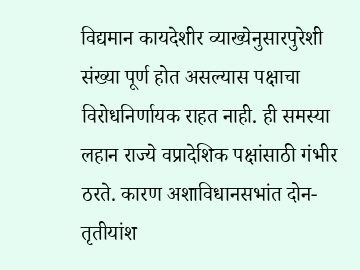विद्यमान कायदेशीर व्याख्येनुसारपुरेशी संख्या पूर्ण होत असल्यास पक्षाचा विरोधनिर्णायक राहत नाही. ही समस्या लहान राज्ये वप्रादेशिक पक्षांसाठी गंभीर ठरते. कारण अशाविधानसभांत दोन-तृतीयांश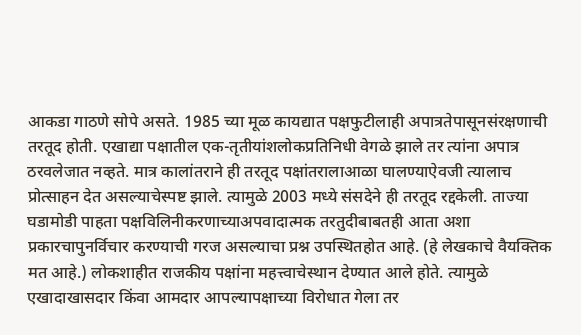आकडा गाठणे सोपे असते. 1985 च्या मूळ कायद्यात पक्षफुटीलाही अपात्रतेपासूनसंरक्षणाची तरतूद होती. एखाद्या पक्षातील एक-तृतीयांशलोकप्रतिनिधी वेगळे झाले तर त्यांना अपात्र ठरवलेजात नव्हते. मात्र कालांतराने ही तरतूद पक्षांतरालाआळा घालण्याऐवजी त्यालाच प्रोत्साहन देत असल्याचेस्पष्ट झाले. त्यामुळे 2003 मध्ये संसदेने ही तरतूद रद्दकेली. ताज्या घडामोडी पाहता पक्षविलिनीकरणाच्याअपवादात्मक तरतुदीबाबतही आता अशा प्रकारचापुनर्विचार करण्याची गरज असल्याचा प्रश्न उपस्थितहोत आहे. (हे लेखकाचे वैयक्तिक मत आहे.) लोकशाहीत राजकीय पक्षांना महत्त्वाचेस्थान देण्यात आले होते. त्यामुळे एखादाखासदार किंवा आमदार आपल्यापक्षाच्या विरोधात गेला तर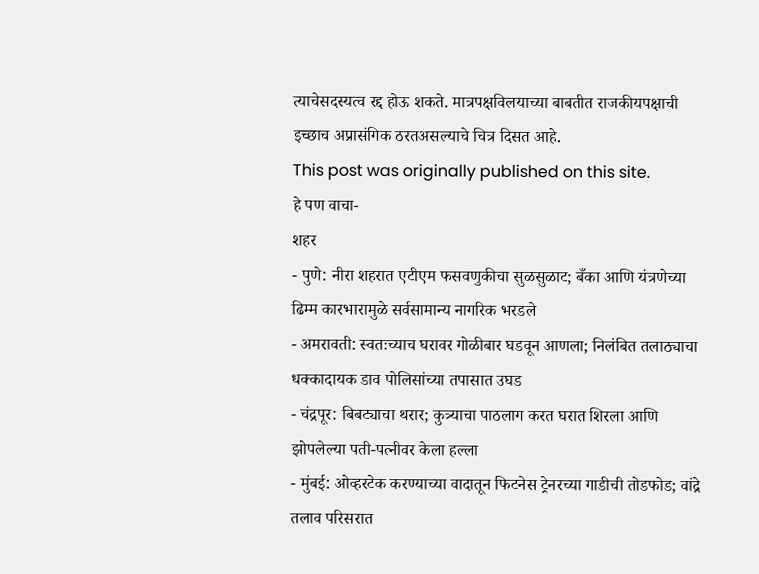त्याचेसदस्यत्व रद्द होऊ शकते. मात्रपक्षविलयाच्या बाबतीत राजकीयपक्षाची इच्छाच अप्रासंगिक ठरतअसल्याचे चित्र दिसत आहे.
This post was originally published on this site.
हे पण वाचा-
शहर
- पुणे: नीरा शहरात एटीएम फसवणुकीचा सुळसुळाट; बँका आणि यंत्रणेच्या ढिम्म कारभारामुळे सर्वसामान्य नागरिक भरडले
- अमरावती: स्वतःच्याच घरावर गोळीबार घडवून आणला; निलंबित तलाठ्याचा धक्कादायक डाव पोलिसांच्या तपासात उघड
- चंद्रपूर: बिबट्याचा थरार; कुत्र्याचा पाठलाग करत घरात शिरला आणि झोपलेल्या पती-पत्नीवर केला हल्ला
- मुंबई: ओव्हरटेक करण्याच्या वादातून फिटनेस ट्रेनरच्या गाडीची तोडफोड; वांद्रे तलाव परिसरात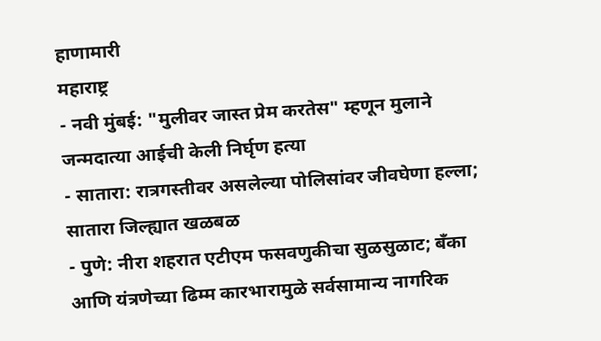हाणामारी
महाराष्ट्र
- नवी मुंबई: "मुलीवर जास्त प्रेम करतेस" म्हणून मुलाने जन्मदात्या आईची केली निर्घृण हत्या
- सातारा: रात्रगस्तीवर असलेल्या पोलिसांवर जीवघेणा हल्ला; सातारा जिल्ह्यात खळबळ
- पुणे: नीरा शहरात एटीएम फसवणुकीचा सुळसुळाट; बँका आणि यंत्रणेच्या ढिम्म कारभारामुळे सर्वसामान्य नागरिक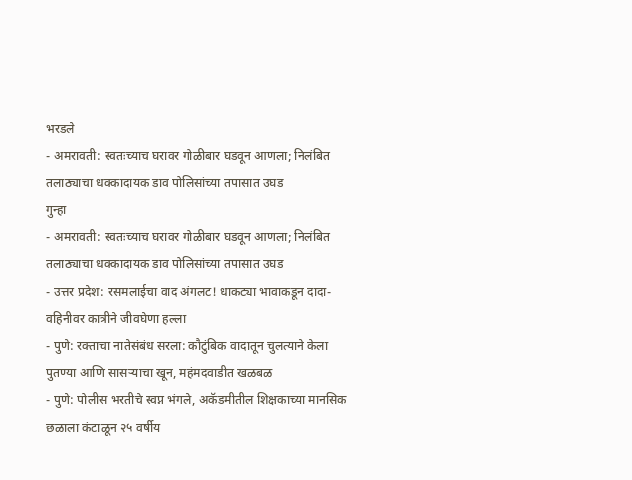भरडले
- अमरावती: स्वतःच्याच घरावर गोळीबार घडवून आणला; निलंबित तलाठ्याचा धक्कादायक डाव पोलिसांच्या तपासात उघड
गुन्हा
- अमरावती: स्वतःच्याच घरावर गोळीबार घडवून आणला; निलंबित तलाठ्याचा धक्कादायक डाव पोलिसांच्या तपासात उघड
- उत्तर प्रदेश: रसमलाईचा वाद अंगलट! धाकट्या भावाकडून दादा-वहिनीवर कात्रीने जीवघेणा हल्ला
- पुणे: रक्ताचा नातेसंबंध सरला: कौटुंबिक वादातून चुलत्याने केला पुतण्या आणि सासऱ्याचा खून, महंमदवाडीत खळबळ
- पुणे: पोलीस भरतीचे स्वप्न भंगले, अकॅडमीतील शिक्षकाच्या मानसिक छळाला कंटाळून २५ वर्षीय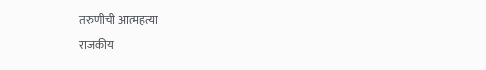तरुणीची आत्महत्या
राजकीय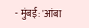- मुंबई: 'आंबा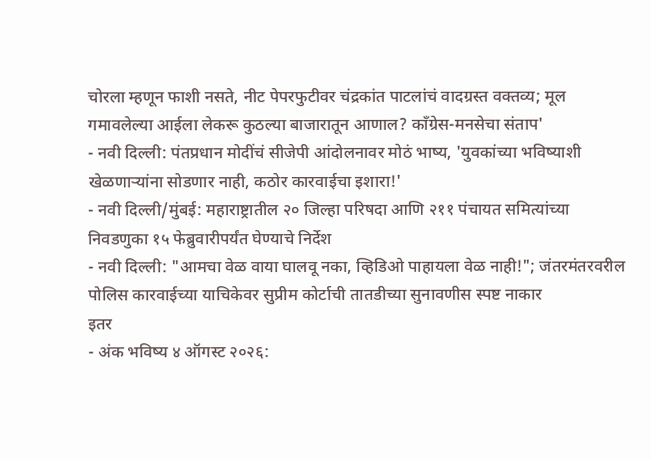चोरला म्हणून फाशी नसते, नीट पेपरफुटीवर चंद्रकांत पाटलांचं वादग्रस्त वक्तव्य; मूल गमावलेल्या आईला लेकरू कुठल्या बाजारातून आणाल? काँग्रेस-मनसेचा संताप'
- नवी दिल्ली: पंतप्रधान मोदींचं सीजेपी आंदोलनावर मोठं भाष्य, 'युवकांच्या भविष्याशी खेळणाऱ्यांना सोडणार नाही, कठोर कारवाईचा इशारा!'
- नवी दिल्ली/मुंबई: महाराष्ट्रातील २० जिल्हा परिषदा आणि २११ पंचायत समित्यांच्या निवडणुका १५ फेब्रुवारीपर्यंत घेण्याचे निर्देश
- नवी दिल्ली: "आमचा वेळ वाया घालवू नका, व्हिडिओ पाहायला वेळ नाही!"; जंतरमंतरवरील पोलिस कारवाईच्या याचिकेवर सुप्रीम कोर्टाची तातडीच्या सुनावणीस स्पष्ट नाकार
इतर
- अंक भविष्य ४ ऑगस्ट २०२६: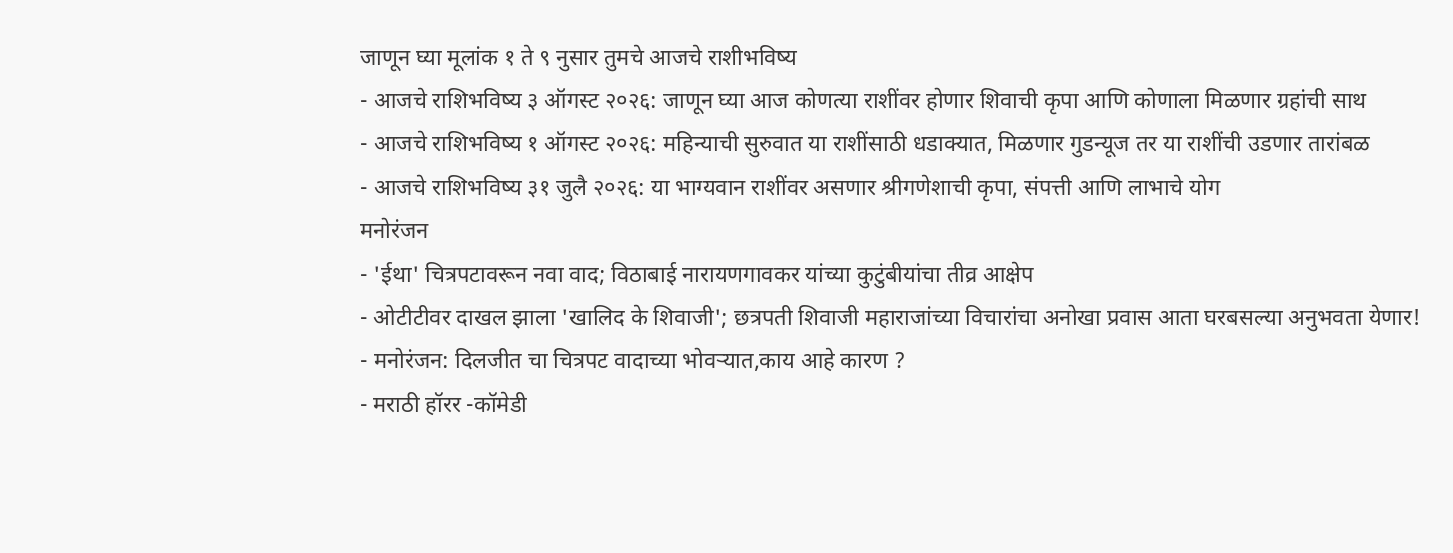जाणून घ्या मूलांक १ ते ९ नुसार तुमचे आजचे राशीभविष्य
- आजचे राशिभविष्य ३ ऑगस्ट २०२६: जाणून घ्या आज कोणत्या राशींवर होणार शिवाची कृपा आणि कोणाला मिळणार ग्रहांची साथ
- आजचे राशिभविष्य १ ऑगस्ट २०२६: महिन्याची सुरुवात या राशींसाठी धडाक्यात, मिळणार गुडन्यूज तर या राशींची उडणार तारांबळ
- आजचे राशिभविष्य ३१ जुलै २०२६: या भाग्यवान राशींवर असणार श्रीगणेशाची कृपा, संपत्ती आणि लाभाचे योग
मनोरंजन
- 'ईथा' चित्रपटावरून नवा वाद; विठाबाई नारायणगावकर यांच्या कुटुंबीयांचा तीव्र आक्षेप
- ओटीटीवर दाखल झाला 'खालिद के शिवाजी'; छत्रपती शिवाजी महाराजांच्या विचारांचा अनोखा प्रवास आता घरबसल्या अनुभवता येणार!
- मनोरंजन: दिलजीत चा चित्रपट वादाच्या भोवऱ्यात,काय आहे कारण ?
- मराठी हॉरर -कॉमेडी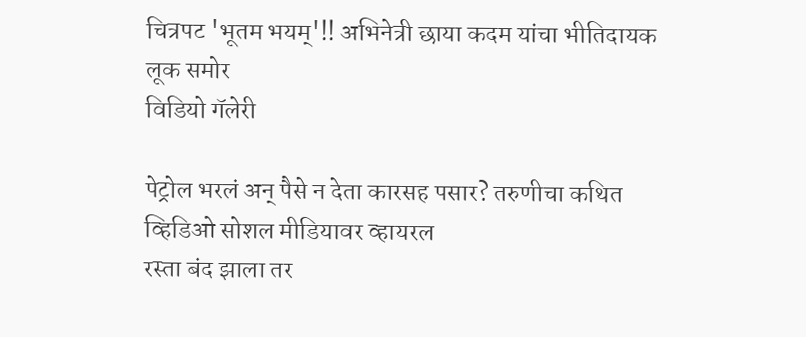चित्रपट 'भूतम भयम्'!! अभिनेत्री छाया कदम यांचा भीतिदायक लूक समोर
विडियो गॅलेरी

पेट्रोल भरलं अन् पैसे न देता कारसह पसार? तरुणीचा कथित व्हिडिओ सोशल मीडियावर व्हायरल
रस्ता बंद झाला तर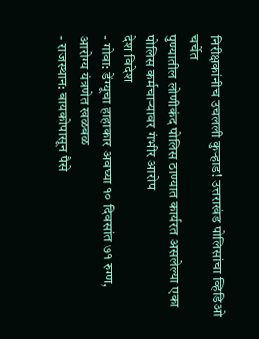निरीक्षकांनीच उचलली कुऱ्हाड! उत्तराखंड पोलिसांचा व्हिडिओ चर्चेत
पुण्यातील लोणीकंद पोलिस ठाण्यात कार्यरत असलेल्या एका पोलिस कर्मचाऱ्यावर गंभीर आरोप
देश विदेश
- गोवा: डेंग्यूचा हाहाकार अवघ्या १० दिवसांत ७१ रुग्ण, आरोग्य यंत्रणेत खळबळ
- राजस्थान: बायकोपासून पैसे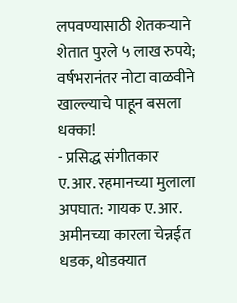लपवण्यासाठी शेतकऱ्याने शेतात पुरले ५ लाख रुपये; वर्षभरानंतर नोटा वाळवीने खाल्ल्याचे पाहून बसला धक्का!
- प्रसिद्ध संगीतकार ए.आर. रहमानच्या मुलाला अपघात: गायक ए.आर. अमीनच्या कारला चेन्नईत धडक, थोडक्यात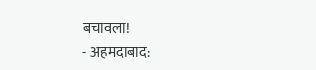बचावला!
- अहमदाबाद: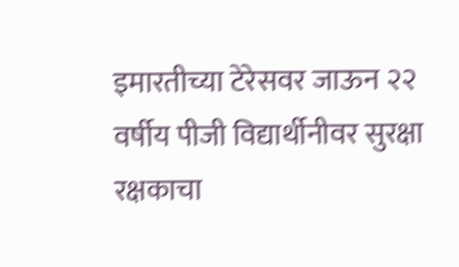इमारतीच्या टेरेसवर जाऊन २२ वर्षीय पीजी विद्यार्थीनीवर सुरक्षा रक्षकाचा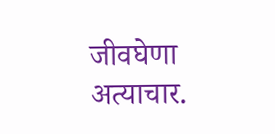जीवघेणा अत्याचार.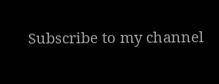Subscribe to my channel